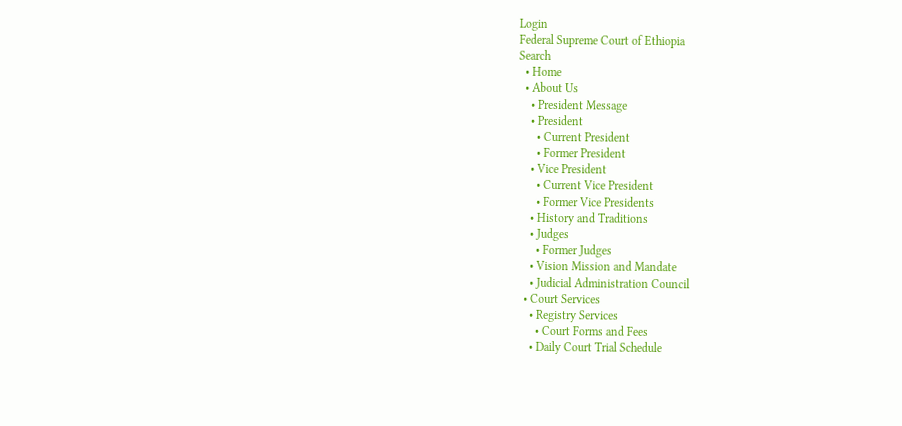Login
Federal Supreme Court of Ethiopia
Search
  • Home
  • About Us
    • President Message
    • President
      • Current President
      • Former President
    • Vice President
      • Current Vice President
      • Former Vice Presidents
    • History and Traditions
    • Judges
      • Former Judges
    • Vision Mission and Mandate
    • Judicial Administration Council
  • Court Services
    • Registry Services
      • Court Forms and Fees
    • Daily Court Trial Schedule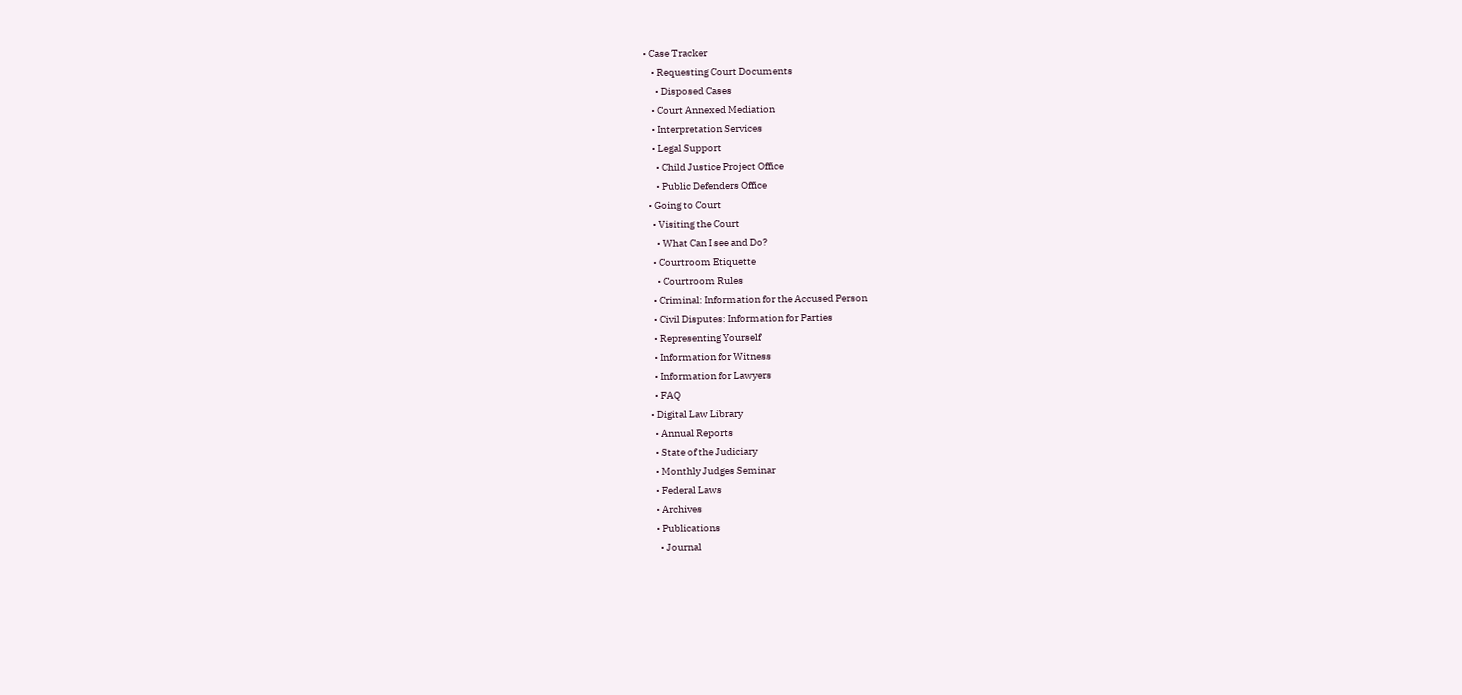• Case Tracker
    • Requesting Court Documents
      • Disposed Cases
    • Court Annexed Mediation
    • Interpretation Services
    • Legal Support
      • Child Justice Project Office
      • Public Defenders Office
  • Going to Court
    • Visiting the Court
      • What Can I see and Do?
    • Courtroom Etiquette
      • Courtroom Rules
    • Criminal: Information for the Accused Person
    • Civil Disputes: Information for Parties
    • Representing Yourself
    • Information for Witness
    • Information for Lawyers
    • FAQ
  • Digital Law Library
    • Annual Reports
    • State of the Judiciary
    • Monthly Judges Seminar
    • Federal Laws
    • Archives
    • Publications
      • Journal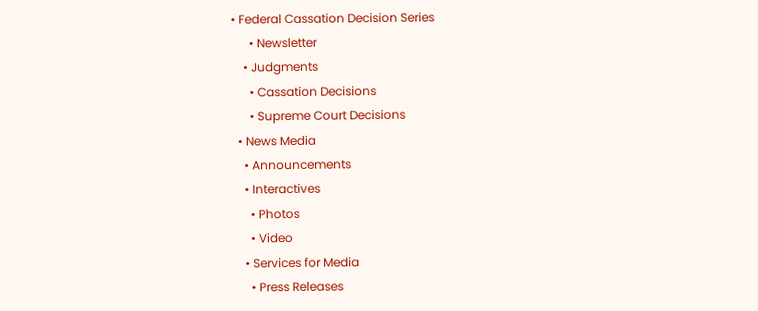• Federal Cassation Decision Series
      • Newsletter
    • Judgments
      • Cassation Decisions
      • Supreme Court Decisions
  • News Media
    • Announcements
    • Interactives
      • Photos
      • Video
    • Services for Media
      • Press Releases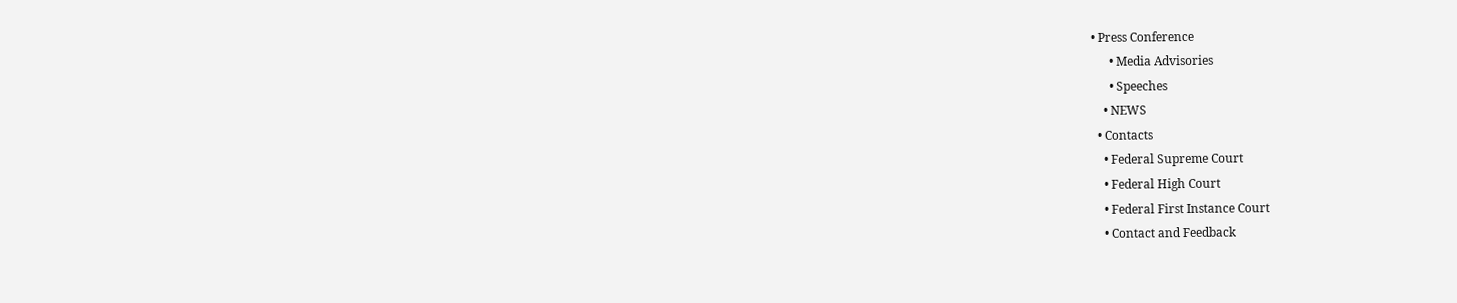• Press Conference
      • Media Advisories
      • Speeches
    • NEWS
  • Contacts
    • Federal Supreme Court
    • Federal High Court
    • Federal First Instance Court
    • Contact and Feedback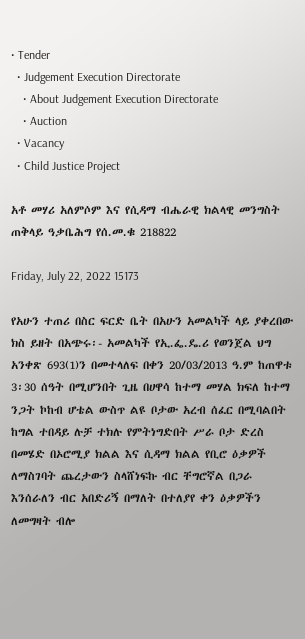• Tender
  • Judgement Execution Directorate
    • About Judgement Execution Directorate
    • Auction
  • Vacancy
  • Child Justice Project

አቶ መሃሪ አለምሶም እና የሲዳማ ብሔራዊ ክልላዊ መንግስት ጠቅላይ ዓቃቤሕግ የሰ.መ.ቁ 218822

Friday, July 22, 2022 15173

የአሁን ተጠሪ በስር ፍርድ ቤት በአሁን አመልካች ላይ ያቀረበው ክስ ይዘት በአጭሩ፡- አመልካች የኢ.ፌ.ዴ.ሪ የወንጀል ህግ አንቀጽ 693(1)ን በመተላለፍ በቀን 20/03/2013 ዓ.ም ከጠዋቱ 3፡30 ሰዓት በሚሆንበት ጊዜ በሀዋሳ ከተማ መሃል ክፍለ ከተማ ንጋት ኮከብ ሆቴል ውስጥ ልዩ ቦታው አረብ ሰፈር በሚባልበት ከግል ተበዳይ ሉቻ ተክሉ የምትነግድበት ሥራ ቦታ ድረስ በመሄድ በኦሮሚያ ክልል እና ሲዳማ ክልል የቢሮ ዕቃዎች ለማስገባት ጨረታውን ስላሸነፍኩ ብር ቸግሮኛል በጋራ እንሰራለን ብር አበድሪኝ በማለት በተለያየ ቀን ዕቃዎችን ለመግዛት ብሎ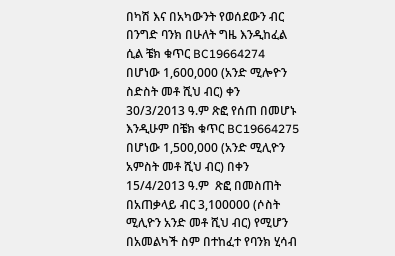በካሽ እና በአካውንት የወሰደውን ብር በንግድ ባንክ በሁለት ግዜ እንዲከፈል ሲል ቼክ ቁጥር BC19664274 በሆነው 1,600,000 (አንድ ሚሎዮን ስድስት መቶ ሺህ ብር) ቀን 30/3/2013 ዓ.ም ጽፎ የሰጠ በመሆኑ እንዲሁም በቼክ ቁጥር BC19664275 በሆነው 1,500,000 (አንድ ሚሊዮን አምስት መቶ ሺህ ብር) በቀን 15/4/2013 ዓ.ም  ጽፎ በመስጠት በአጠቃላይ ብር 3,100000 (ሶስት ሚሊዮን አንድ መቶ ሺህ ብር) የሚሆን በአመልካች ስም በተከፈተ የባንክ ሂሳብ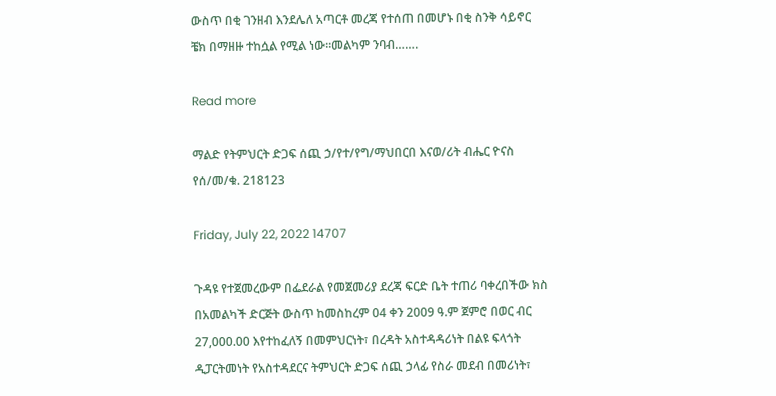ውስጥ በቂ ገንዘብ እንደሌለ አጣርቶ መረጃ የተሰጠ በመሆኑ በቂ ስንቅ ሳይኖር  ቼክ በማዘዙ ተከሷል የሚል ነው፡፡መልካም ንባብ…….

Read more

ማልድ የትምህርት ድጋፍ ሰጪ ኃ/የተ/የግ/ማህበርበ እናወ/ሪት ብሔር ዮናስ የሰ/መ/ቁ. 218123

Friday, July 22, 2022 14707

ጉዳዩ የተጀመረውም በፌደራል የመጀመሪያ ደረጃ ፍርድ ቤት ተጠሪ ባቀረበችው ክስ በአመልካች ድርጅት ውስጥ ከመስከረም 04 ቀን 2009 ዓ.ም ጀምሮ በወር ብር 27,000.00 እየተከፈለኝ በመምህርነት፣ በረዳት አስተዳዳሪነት በልዩ ፍላጎት ዲፓርትመነት የአስተዳደርና ትምህርት ድጋፍ ሰጪ ኃላፊ የስራ መደብ በመሪነት፣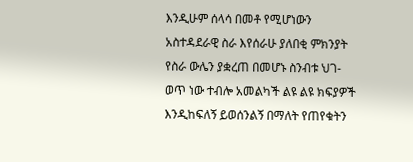እንዲሁም ሰላሳ በመቶ የሚሆነውን አስተዳደራዊ ስራ እየሰራሁ ያለበቂ ምክንያት የስራ ውሌን ያቋረጠ በመሆኑ ስንብቱ ህገ-ወጥ ነው ተብሎ አመልካች ልዩ ልዩ ክፍያዎች እንዲከፍለኝ ይወሰንልኝ በማለት የጠየቁትን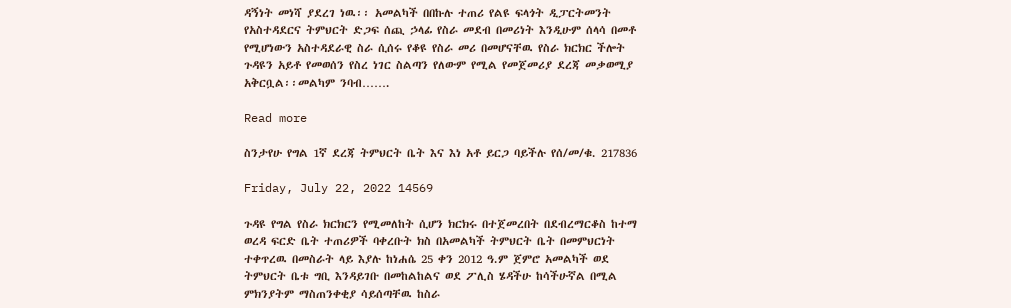ዳኝነት መነሻ ያደረገ ነዉ፡፡ አመልካች በበኩሉ ተጠሪ የልዩ ፍላጎት ዲፓርትመንት የአስተዳደርና ትምህርት ድጋፍ ሰጪ ኃላፊ የስራ መደብ በመሪነት እንዲሁም ሰላሳ በመቶ የሚሆነውን አስተዳደራዊ ስራ ሲሰሩ የቆዩ የስራ መሪ በመሆናቸዉ የስራ ክርክር ችሎት ጉዳዩን አይቶ የመወሰን የስረ ነገር ስልጣን የለውም የሚል የመጀመሪያ ደረጃ መቃወሚያ አቅርቧል፡፡መልካም ንባብ…….

Read more

ስንታየሁ የግል 1ኛ ደረጃ ትምህርት ቤት እና እነ አቶ ይርጋ ባይችሉ የሰ/መ/ቁ. 217836

Friday, July 22, 2022 14569

ጉዳዩ የግል የስራ ክርክርን የሚመለከት ሲሆን ክርክሩ በተጀመረበት በደብረማርቆስ ከተማ ወረዳ ፍርድ ቤት ተጠሪዎች ባቀረቡት ክስ በአመልካች ትምህርት ቤት በመምህርነት ተቀጥረዉ በመስራት ላይ እያሉ ከነሐሴ 25 ቀን 2012 ዓ.ም ጀምሮ አመልካች ወደ ትምህርት ቤቱ ግቢ እንዳይገቡ በመከልከልና ወደ ፖሊስ ሄዳችሁ ከሳችሁኛል በሚል ምክንያትም ማስጠንቀቂያ ሳይሰጣቸዉ ከስራ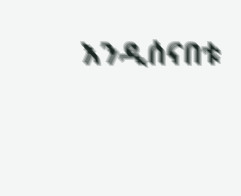እንዲሰናበቱ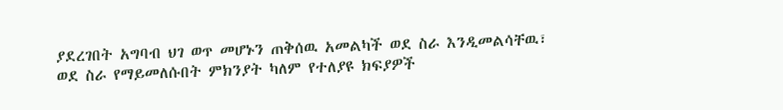ያደረገበት አግባብ ህገ ወጥ መሆኑን ጠቅሰዉ አመልካች ወደ ስራ እንዲመልሳቸዉ፣ ወደ ስራ የማይመለሱበት ምክንያት ካለም የተለያዩ ክፍያዎች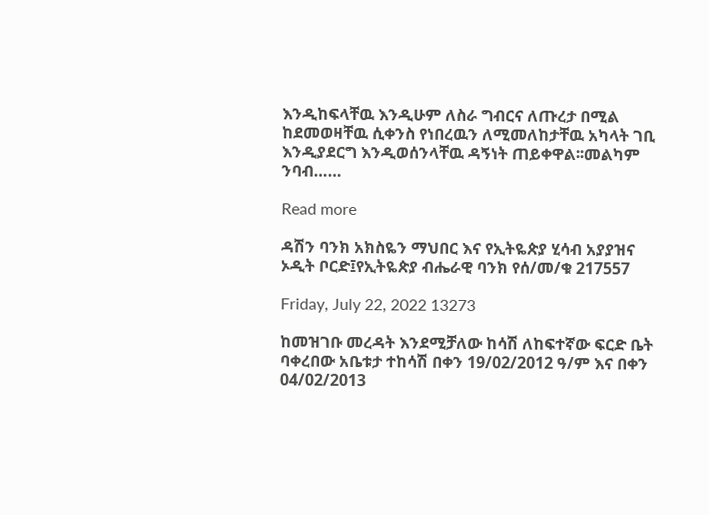እንዲከፍላቸዉ እንዲሁም ለስራ ግብርና ለጡረታ በሚል ከደመወዛቸዉ ሲቀንስ የነበረዉን ለሚመለከታቸዉ አካላት ገቢ እንዲያደርግ እንዲወሰንላቸዉ ዳኝነት ጠይቀዋል፡፡መልካም ንባብ……

Read more

ዳሽን ባንክ አክስዬን ማህበር እና የኢትዬጵያ ሂሳብ አያያዝና ኦዲት ቦርድ፤የኢትዬጵያ ብሔራዊ ባንክ የሰ/መ/ቁ 217557

Friday, July 22, 2022 13273

ከመዝገቡ መረዳት እንደሚቻለው ከሳሽ ለከፍተኛው ፍርድ ቤት ባቀረበው አቤቱታ ተከሳሽ በቀን 19/02/2012 ዓ/ም እና በቀን 04/02/2013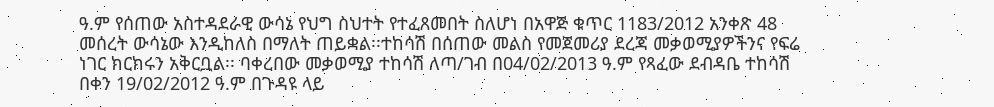ዓ.ም የሰጠው አስተዳደራዊ ውሳኔ የህግ ስህተት የተፈጸመበት ስለሆነ በአዋጅ ቁጥር 1183/2012 አንቀጽ 48 መሰረት ውሳኔው እንዲከለስ በማለት ጠይቋል፡፡ተከሳሽ በሰጠው መልስ የመጀመሪያ ደረጃ መቃወሚያዎችንና የፍሬ ነገር ክርክሩን አቅርቧል፡፡ ባቀረበው መቃወሚያ ተከሳሽ ለጣ/ገብ በ04/02/2013 ዓ.ም የጻፈው ደብዳቤ ተከሳሽ በቀን 19/02/2012 ዓ.ም በጉዳዩ ላይ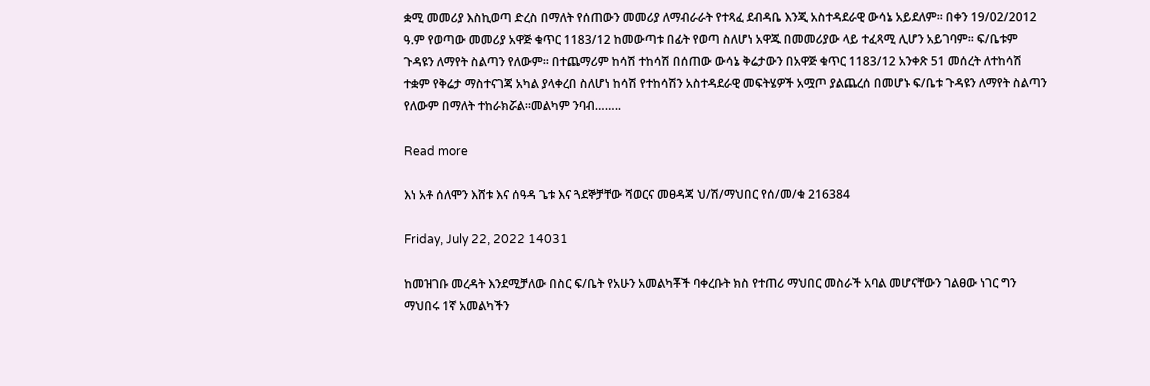ቋሚ መመሪያ እስኪወጣ ድረስ በማለት የሰጠውን መመሪያ ለማብራራት የተጻፈ ደብዳቤ እንጂ አስተዳደራዊ ውሳኔ አይደለም፡፡ በቀን 19/02/2012 ዓ.ም የወጣው መመሪያ አዋጅ ቁጥር 1183/12 ከመውጣቱ በፊት የወጣ ስለሆነ አዋጁ በመመሪያው ላይ ተፈጻሚ ሊሆን አይገባም፡፡ ፍ/ቤቱም ጉዳዩን ለማየት ስልጣን የለውም፡፡ በተጨማሪም ከሳሽ ተከሳሽ በሰጠው ውሳኔ ቅሬታውን በአዋጅ ቁጥር 1183/12 አንቀጽ 51 መሰረት ለተከሳሽ ተቋም የቅሬታ ማስተናገጃ አካል ያላቀረበ ስለሆነ ከሳሽ የተከሳሽን አስተዳደራዊ መፍትሄዎች አሟጦ ያልጨረሰ በመሆኑ ፍ/ቤቱ ጉዳዩን ለማየት ስልጣን የለውም በማለት ተከራክሯል፡፡መልካም ንባብ……..

Read more

እነ አቶ ሰለሞን እሸቱ እና ሰዓዳ ጌቱ እና ጓደኞቻቸው ሻወርና መፀዳጃ ህ/ሽ/ማህበር የሰ/መ/ቁ 216384

Friday, July 22, 2022 14031

ከመዝገቡ መረዳት እንደሚቻለው በስር ፍ/ቤት የአሁን አመልካቾች ባቀረቡት ክስ የተጠሪ ማህበር መስራች አባል መሆናቸውን ገልፀው ነገር ግን ማህበሩ 1ኛ አመልካችን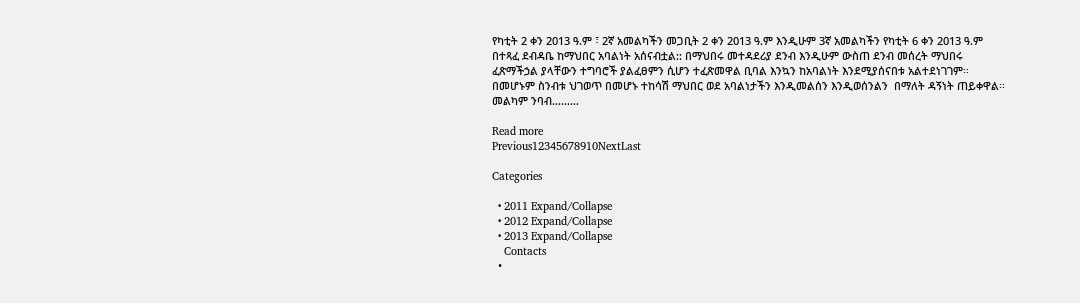የካቲት 2 ቀን 2013 ዓ.ም ፣ 2ኛ አመልካችን መጋቢት 2 ቀን 2013 ዓ.ም እንዲሁም 3ኛ አመልካችን የካቲት 6 ቀን 2013 ዓ.ም በተጻፈ ደብዳቤ ከማህበር አባልነት አሰናብቷል:: በማህበሩ መተዳደሪያ ደንብ እንዲሁም ውስጠ ደንብ መሰረት ማህበሩ ፈጽማችኃል ያላቸውን ተግባሮች ያልፈፀምን ሲሆን ተፈጽመዋል ቢባል እንኳን ከአባልነት እንደሚያሰናበቱ አልተደነገገም፡፡ በመሆኑም ስንብቱ ህገወጥ በመሆኑ ተከሳሽ ማህበር ወደ አባልነታችን እንዲመልሰን እንዲወሰንልን  በማለት ዳኝነት ጠይቀዋል፡፡መልካም ንባብ………

Read more
Previous12345678910NextLast

Categories

  • 2011 Expand/Collapse
  • 2012 Expand/Collapse
  • 2013 Expand/Collapse
    Contacts
  •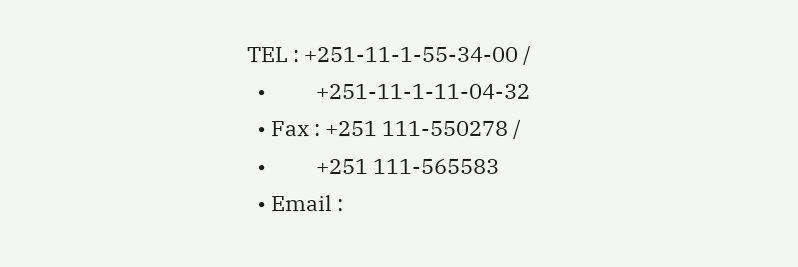TEL : +251-11-1-55-34-00 /
  •          +251-11-1-11-04-32
  • Fax : +251 111-550278 /
  •          +251 111-565583
  • Email :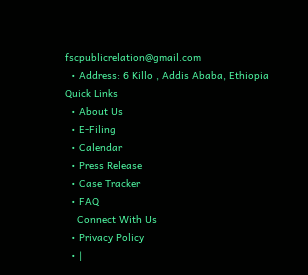fscpublicrelation@gmail.com
  • Address: 6 Killo , Addis Ababa, Ethiopia
Quick Links
  • About Us
  • E-Filing
  • Calendar
  • Press Release
  • Case Tracker
  • FAQ
    Connect With Us
  • Privacy Policy
  • |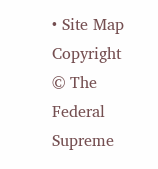• Site Map
Copyright © The Federal Supreme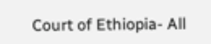Court of Ethiopia- All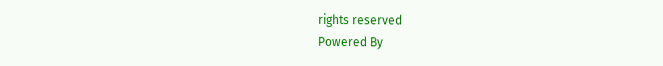rights reserved
Powered By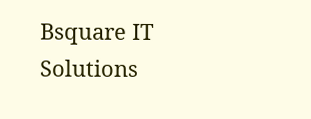Bsquare IT Solutions